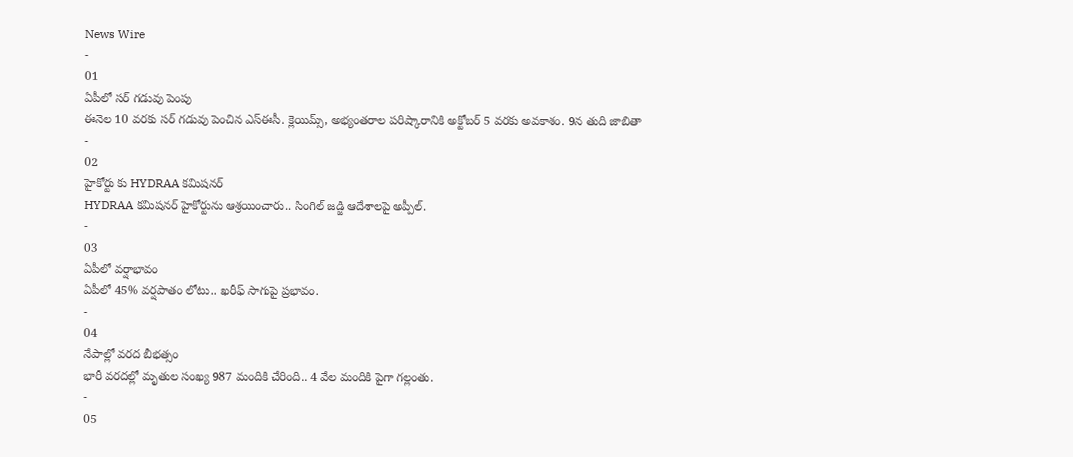News Wire
-
01
ఏపీలో సర్ గడువు పెంపు
ఈనెల 10 వరకు సర్ గడువు పెంచిన ఎస్ఈసీ. క్లెయిమ్స్, అభ్యంతరాల పరిష్కారానికి అక్టోబర్ 5 వరకు అవకాశం. 9న తుది జాబితా
-
02
హైకోర్టు కు HYDRAA కమిషనర్
HYDRAA కమిషనర్ హైకోర్టును ఆశ్రయించారు.. సింగిల్ జడ్జి ఆదేశాలపై అప్పీల్.
-
03
ఏపీలో వర్షాభావం
ఏపీలో 45% వర్షపాతం లోటు.. ఖరీఫ్ సాగుపై ప్రభావం.
-
04
నేపాల్లో వరద బీభత్సం
భారీ వరదల్లో మృతుల సంఖ్య 987 మందికి చేరింది.. 4 వేల మందికి పైగా గల్లంతు.
-
05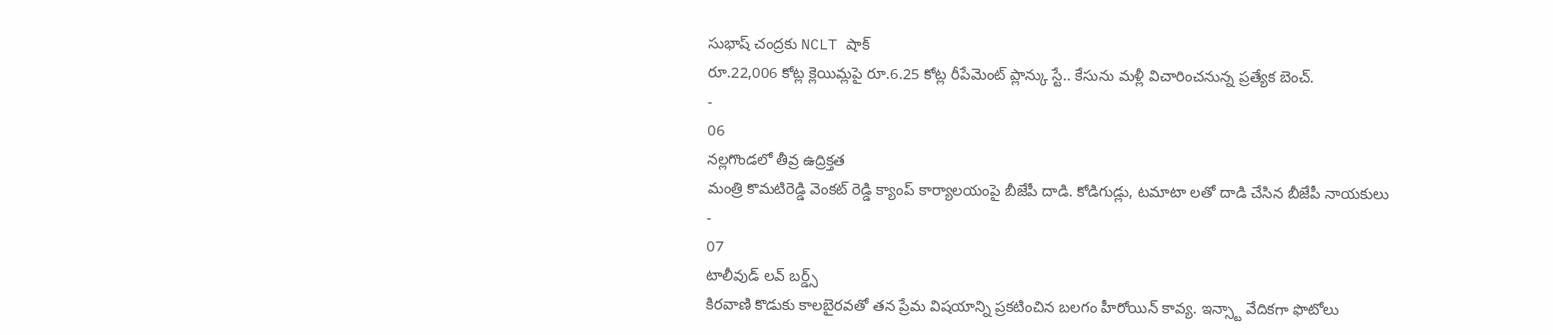సుభాష్ చంద్రకు NCLT షాక్
రూ.22,006 కోట్ల క్లెయిమ్లపై రూ.6.25 కోట్ల రీపేమెంట్ ప్లాన్కు స్టే.. కేసును మళ్లీ విచారించనున్న ప్రత్యేక బెంచ్.
-
06
నల్లగొండలో తీవ్ర ఉద్రిక్తత
మంత్రి కొమటిరెడ్డి వెంకట్ రెడ్డి క్యాంప్ కార్యాలయంపై బీజేపీ దాడి. కోడిగుడ్లు, టమాటా లతో దాడి చేసిన బీజేపీ నాయకులు
-
07
టాలీవుడ్ లవ్ బర్డ్స్
కిరవాణి కొడుకు కాలబైరవతో తన ప్రేమ విషయాన్ని ప్రకటించిన బలగం హీరోయిన్ కావ్య. ఇన్స్టా వేదికగా ఫొటోలు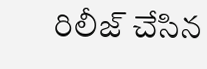రిలీజ్ చేసిన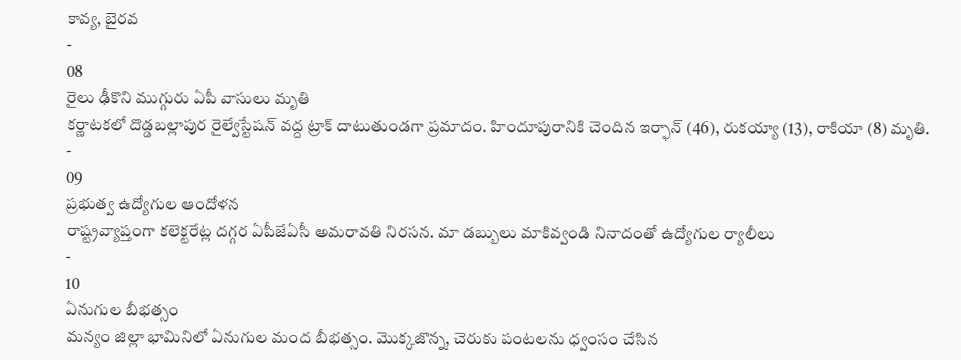కావ్య, బైరవ
-
08
రైలు ఢీకొని ముగ్గురు ఏపీ వాసులు మృతి
కర్ణాటకలో దొడ్డబల్లాపుర రైల్వేస్టేషన్ వద్ద ట్రాక్ దాటుతుండగా ప్రమాదం. హిందూపురానికి చెందిన ఇర్ఫాన్ (46), రుకయ్యా (13), రాకియా (8) మృతి.
-
09
ప్రభుత్వ ఉద్యోగుల ఆందోళన
రాష్ట్రవ్యాప్తంగా కలెక్టరేట్ల దగ్గర ఏపీజేఏసీ అమరావతి నిరసన. మా డబ్బులు మాకివ్వండి నినాదంతో ఉద్యోగుల ర్యాలీలు
-
10
ఏనుగుల బీభత్సం
మన్యం జిల్లా భామినిలో ఏనుగుల మంద బీభత్సం. మొక్కజొన్న, చెరుకు పంటలను ధ్వంసం చేసిన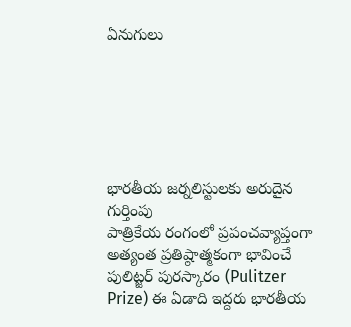ఏనుగులు






భారతీయ జర్నలిస్టులకు అరుదైన గుర్తింపు
పాత్రికేయ రంగంలో ప్రపంచవ్యాప్తంగా అత్యంత ప్రతిష్ఠాత్మకంగా భావించే పులిట్జర్ పురస్కారం (Pulitzer Prize) ఈ ఏడాది ఇద్దరు భారతీయ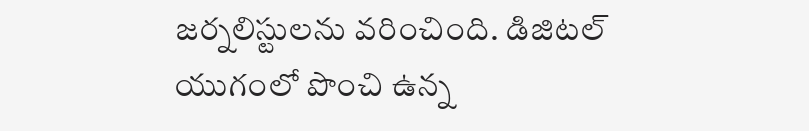జర్నలిస్టులను వరించింది. డిజిటల్ యుగంలో పొంచి ఉన్న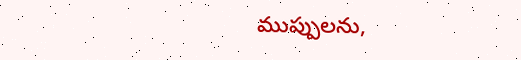ముప్పులను,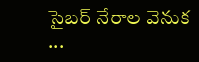సైబర్ నేరాల వెనుక ...